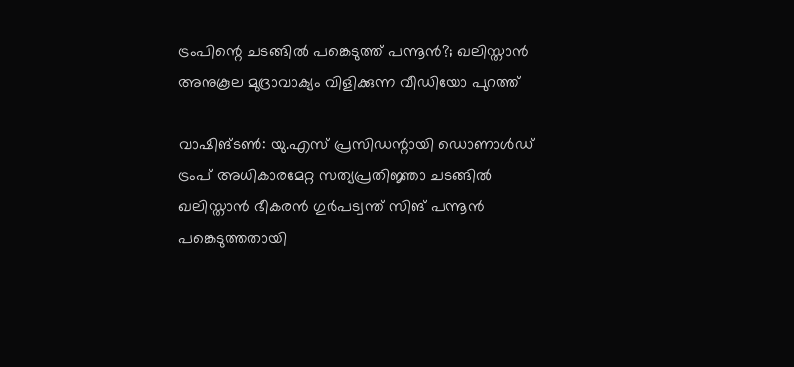ട്രംപിന്റെ ചടങ്ങിൽ പങ്കെടുത്ത് പന്നൂൻ?; ഖലിസ്താൻ അനുകൂല മുദ്രാവാക്യം വിളിക്കുന്ന വീഡിയോ പുറത്ത്

വാഷിങ്ടൺ: യു.എസ് പ്രസിഡന്റായി ഡൊണാൾഡ് ട്രംപ് അധികാരമേറ്റ സത്യപ്രതിജ്ഞാ ചടങ്ങിൽ ഖലിസ്താൻ ഭീകരൻ ഗുർപട്വന്ത് സിങ് പന്നൂൻ പങ്കെടുത്തതായി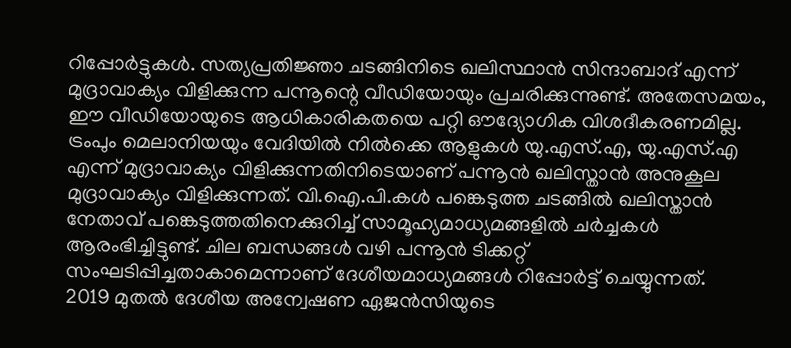റിപ്പോർട്ടുകൾ. സത്യപ്രതിജ്ഞാ ചടങ്ങിനിടെ ഖലിസ്ഥാൻ സിന്ദാബാദ് എന്ന് മുദ്രാവാക്യം വിളിക്കുന്ന പന്നൂന്റെ വീഡിയോയും പ്രചരിക്കുന്നുണ്ട്. അതേസമയം, ഈ വീഡിയോയുടെ ആധികാരികതയെ പറ്റി ഔദ്യോഗിക വിശദീകരണമില്ല.
ട്രംപും മെലാനിയയും വേദിയിൽ നിൽക്കെ ആളുകൾ യു.എസ്.എ, യു.എസ്.എ എന്ന് മുദ്രാവാക്യം വിളിക്കുന്നതിനിടെയാണ് പന്നൂൻ ഖലിസ്താൻ അനുകൂല മുദ്രാവാക്യം വിളിക്കുന്നത്. വി.ഐ.പി.കൾ പങ്കെടുത്ത ചടങ്ങിൽ ഖലിസ്താൻ നേതാവ് പങ്കെടുത്തതിനെക്കുറിച്ച് സാമൂഹ്യമാധ്യമങ്ങളിൽ ചർച്ചകൾ ആരംഭിച്ചിട്ടുണ്ട്. ചില ബന്ധങ്ങൾ വഴി പന്നൂൻ ടിക്കറ്റ് സംഘടിപ്പിച്ചതാകാമെന്നാണ് ദേശീയമാധ്യമങ്ങൾ റിപ്പോർട്ട് ചെയ്യുന്നത്.
2019 മുതൽ ദേശീയ അന്വേഷണ ഏജൻസിയുടെ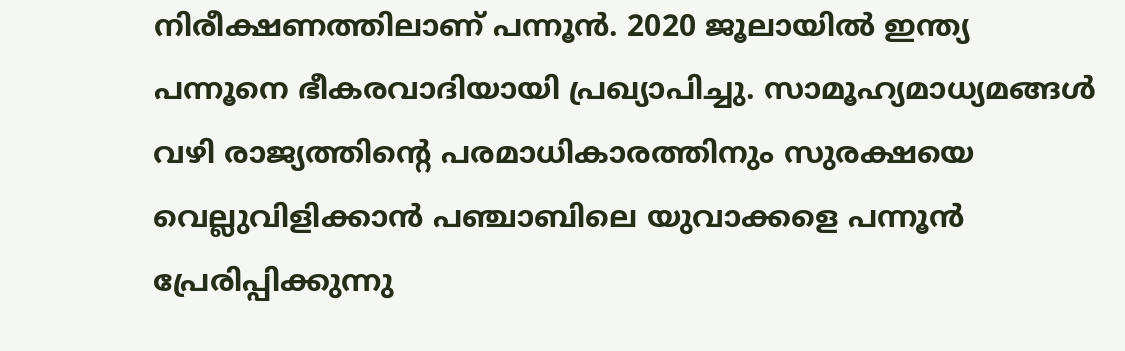നിരീക്ഷണത്തിലാണ് പന്നൂൻ. 2020 ജൂലായിൽ ഇന്ത്യ പന്നൂനെ ഭീകരവാദിയായി പ്രഖ്യാപിച്ചു. സാമൂഹ്യമാധ്യമങ്ങൾ വഴി രാജ്യത്തിന്റെ പരമാധികാരത്തിനും സുരക്ഷയെ വെല്ലുവിളിക്കാൻ പഞ്ചാബിലെ യുവാക്കളെ പന്നൂൻ പ്രേരിപ്പിക്കുന്നു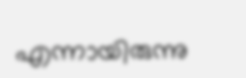എന്നായിരുന്നു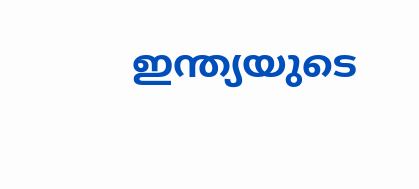ഇന്ത്യയുടെ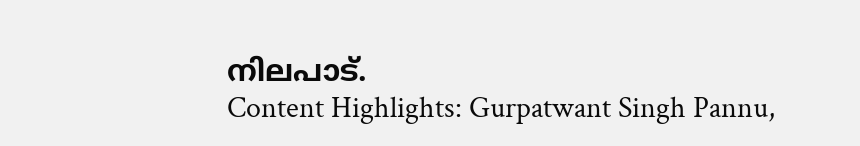നിലപാട്.
Content Highlights: Gurpatwant Singh Pannu,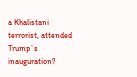a Khalistani terrorist, attended Trump`s inauguration?